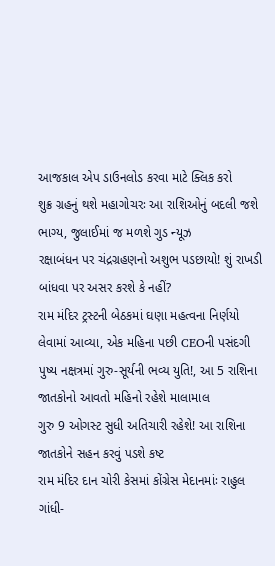આજકાલ એપ ડાઉનલોડ કરવા માટે ક્લિક કરો
શુક્ર ગ્રહનું થશે મહાગોચરઃ આ રાશિઓનું બદલી જશે ભાગ્ય, જુલાઈમાં જ મળશે ગુડ ન્યૂઝ
રક્ષાબંધન પર ચંદ્રગ્રહણનો અશુભ પડછાયો! શું રાખડી બાંધવા પર અસર કરશે કે નહીં?
રામ મંદિર ટ્રસ્ટની બેઠકમાં ઘણા મહત્વના નિર્ણયો લેવામાં આવ્યા, એક મહિના પછી CEOની પસંદગી
પુષ્ય નક્ષત્રમાં ગુરુ-સૂર્યની ભવ્ય યુતિ!, આ 5 રાશિના જાતકોનો આવતો મહિનો રહેશે માલામાલ
ગુરુ 9 ઓગસ્ટ સુધી અતિચારી રહેશે! આ રાશિના જાતકોને સહન કરવું પડશે કષ્ટ
રામ મંદિર દાન ચોરી કેસમાં કોંગ્રેસ મેદાનમાંઃ રાહુલ ગાંધી-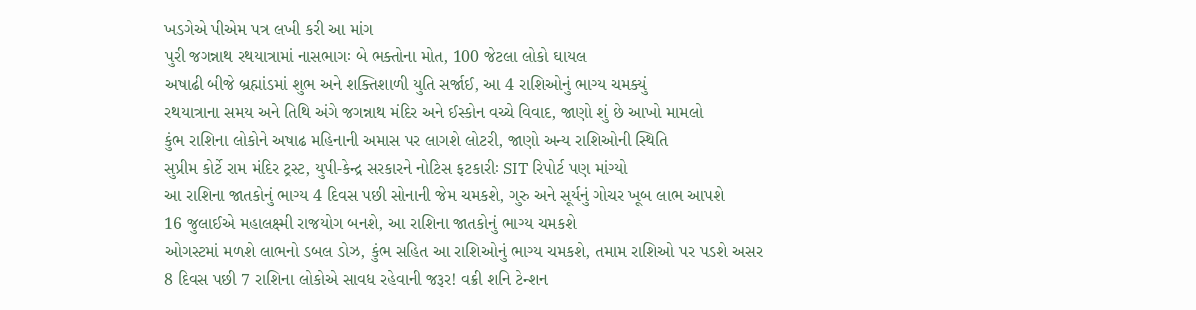ખડગેએ પીએમ પત્ર લખી કરી આ માંગ
પુરી જગન્નાથ રથયાત્રામાં નાસભાગઃ બે ભક્તોના મોત, 100 જેટલા લોકો ઘાયલ
અષાઢી બીજે બ્રહ્માંડમાં શુભ અને શક્તિશાળી યુતિ સર્જાઈ, આ 4 રાશિઓનું ભાગ્ય ચમક્યું
રથયાત્રાના સમય અને તિથિ અંગે જગન્નાથ મંદિર અને ઈસ્કોન વચ્ચે વિવાદ, જાણો શું છે આખો મામલો
કુંભ રાશિના લોકોને અષાઢ મહિનાની અમાસ પર લાગશે લોટરી, જાણો અન્ય રાશિઓની સ્થિતિ
સુપ્રીમ કોર્ટે રામ મંદિર ટ્રસ્ટ, યુપી-કેન્દ્ર સરકારને નોટિસ ફટકારીઃ SIT રિપોર્ટ પણ માંગ્યો
આ રાશિના જાતકોનું ભાગ્ય 4 દિવસ પછી સોનાની જેમ ચમકશે, ગુરુ અને સૂર્યનું ગોચર ખૂબ લાભ આપશે
16 જુલાઈએ મહાલક્ષ્મી રાજયોગ બનશે, આ રાશિના જાતકોનું ભાગ્ય ચમકશે
ઓગસ્ટમાં મળશે લાભનો ડબલ ડોઝ, કુંભ સહિત આ રાશિઓનું ભાગ્ય ચમકશે, તમામ રાશિઓ પર પડશે અસર
8 દિવસ પછી 7 રાશિના લોકોએ સાવધ રહેવાની જરૂર! વક્રી શનિ ટેન્શન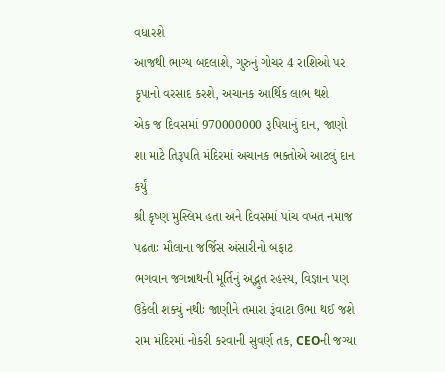વધારશે
આજથી ભાગ્ય બદલાશે, ગુરુનું ગોચર 4 રાશિઓ પર કૃપાનો વરસાદ કરશે, અચાનક આર્થિક લાભ થશે
એક જ દિવસમાં 970000000 રૂપિયાનું દાન, જાણો શા માટે તિરૂપતિ મંદિરમાં અચાનક ભક્તોએ આટલું દાન કર્યું
શ્રી કૃષ્ણ મુસ્લિમ હતા અને દિવસમાં પાંચ વખત નમાજ પઢતાઃ મૌલાના જર્જિસ અંસારીનો બફાટ
ભગવાન જગન્નાથની મૂર્તિનું અદ્ભુત રહસ્ય, વિજ્ઞાન પણ ઉકેલી શક્યું નથીઃ જાણીને તમારા રૂંવાટા ઉભા થઈ જશે
રામ મંદિરમાં નોકરી કરવાની સુવર્ણ તક, CEOની જગ્યા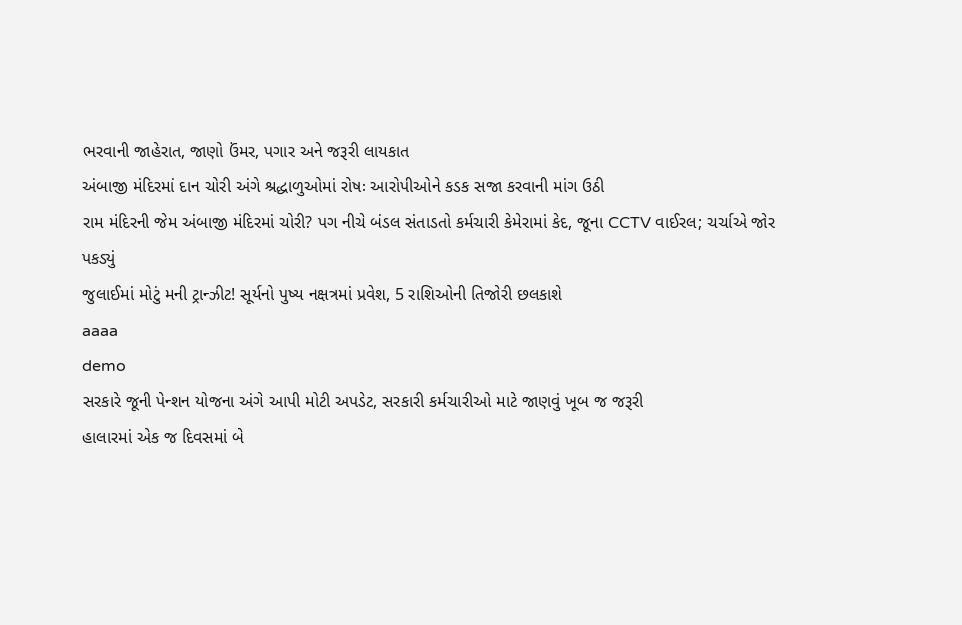ભરવાની જાહેરાત, જાણો ઉંમર, પગાર અને જરૂરી લાયકાત
અંબાજી મંદિરમાં દાન ચોરી અંગે શ્રદ્ધાળુઓમાં રોષઃ આરોપીઓને કડક સજા કરવાની માંગ ઉઠી
રામ મંદિરની જેમ અંબાજી મંદિરમાં ચોરી? પગ નીચે બંડલ સંતાડતો કર્મચારી કેમેરામાં કેદ, જૂના CCTV વાઈરલ; ચર્ચાએ જોર પકડ્યું
જુલાઈમાં મોટું મની ટ્રાન્ઝીટ! સૂર્યનો પુષ્ય નક્ષત્રમાં પ્રવેશ, 5 રાશિઓની તિજોરી છલકાશે
aaaa
demo
સરકારે જૂની પેન્શન યોજના અંગે આપી મોટી અપડેટ, સરકારી કર્મચારીઓ માટે જાણવું ખૂબ જ જરૂરી
હાલારમાં એક જ દિવસમાં બે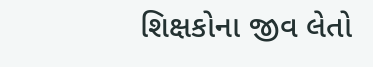શિક્ષકોના જીવ લેતો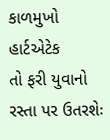કાળમુખો હાર્ટએટેક
તો ફરી યુવાનો રસ્તા પર ઉતરશેઃ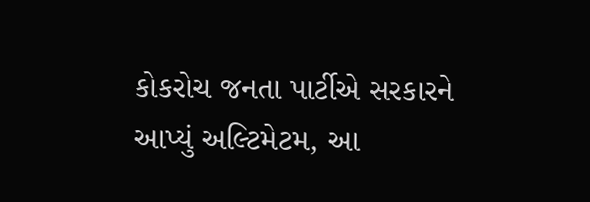કોકરોચ જનતા પાર્ટીએ સરકારને આપ્યું અલ્ટિમેટમ, આ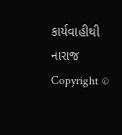કાર્યવાહીથી નારાજ
Copyright ©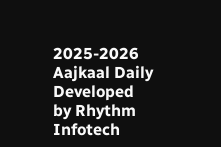2025-2026 Aajkaal Daily
Developed by Rhythm Infotech